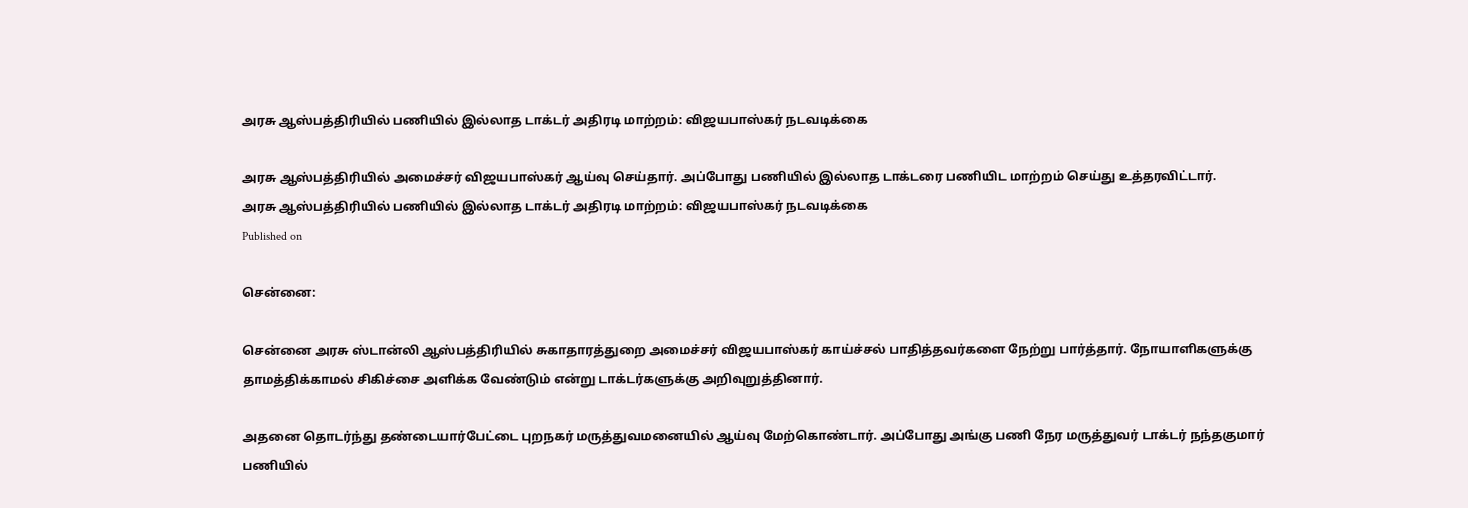அரசு ஆஸ்பத்திரியில் பணியில் இல்லாத டாக்டர் அதிரடி மாற்றம்: விஜயபாஸ்கர் நடவடிக்கை

அரசு ஆஸ்பத்திரியில் அமைச்சர் விஜயபாஸ்கர் ஆய்வு செய்தார். அப்போது பணியில் இல்லாத டாக்டரை பணியிட மாற்றம் செய்து உத்தரவிட்டார்.
அரசு ஆஸ்பத்திரியில் பணியில் இல்லாத டாக்டர் அதிரடி மாற்றம்: விஜயபாஸ்கர் நடவடிக்கை
Published on

சென்னை:

சென்னை அரசு ஸ்டான்லி ஆஸ்பத்திரியில் சுகாதாரத்துறை அமைச்சர் விஜயபாஸ்கர் காய்ச்சல் பாதித்தவர்களை நேற்று பார்த்தார். நோயாளிகளுக்கு தாமத்திக்காமல் சிகிச்சை அளிக்க வேண்டும் என்று டாக்டர்களுக்கு அறிவுறுத்தினார்.

அதனை தொடர்ந்து தண்டையார்பேட்டை புறநகர் மருத்துவமனையில் ஆய்வு மேற்கொண்டார். அப்போது அங்கு பணி நேர மருத்துவர் டாக்டர் நந்தகுமார் பணியில்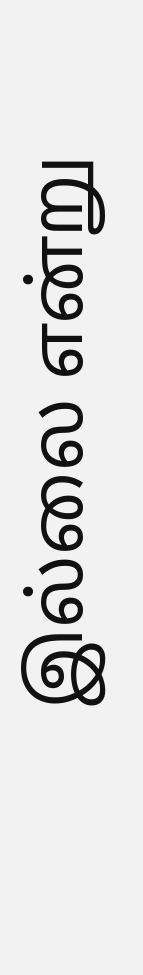இல்லை என்று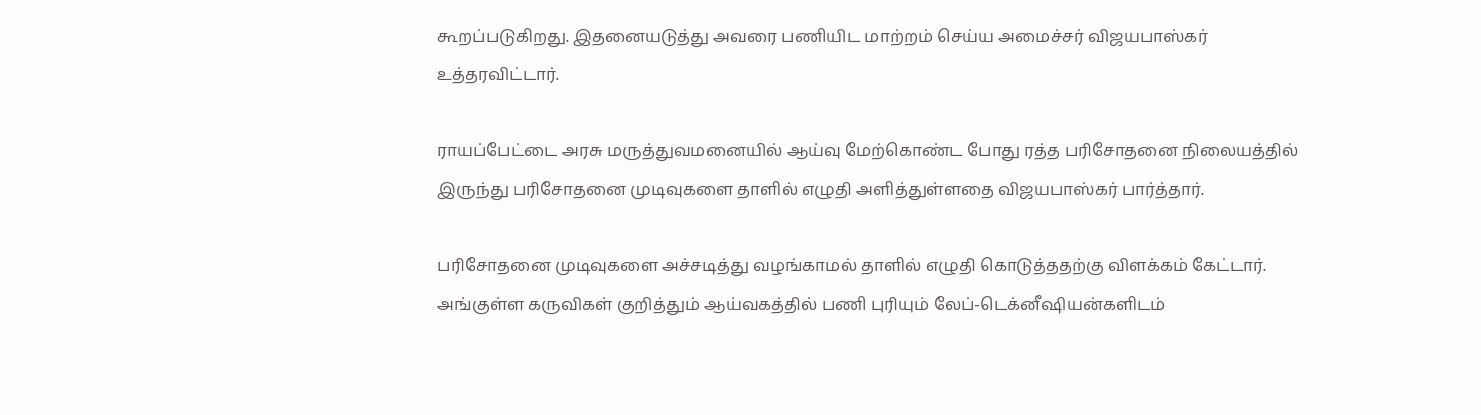கூறப்படுகிறது. இதனையடுத்து அவரை பணியிட மாற்றம் செய்ய அமைச்சர் விஜயபாஸ்கர் உத்தரவிட்டார்.

ராயப்பேட்டை அரசு மருத்துவமனையில் ஆய்வு மேற்கொண்ட போது ரத்த பரிசோதனை நிலையத்தில் இருந்து பரிசோதனை முடிவுகளை தாளில் எழுதி அளித்துள்ளதை விஜயபாஸ்கர் பார்த்தார்.

பரிசோதனை முடிவுகளை அச்சடித்து வழங்காமல் தாளில் எழுதி கொடுத்ததற்கு விளக்கம் கேட்டார். அங்குள்ள கருவிகள் குறித்தும் ஆய்வகத்தில் பணி புரியும் லேப்-டெக்னீஷியன்களிடம்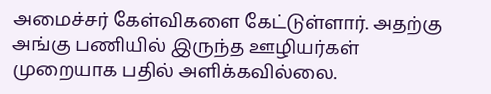அமைச்சர் கேள்விகளை கேட்டுள்ளார். அதற்கு அங்கு பணியில் இருந்த ஊழியர்கள் முறையாக பதில் அளிக்கவில்லை.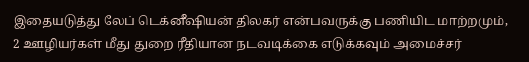இதையடுத்து லேப் டெக்னீஷியன் திலகர் என்பவருக்கு பணியிட மாற்றமும், 2 ஊழியர்கள் மீது துறை ரீதியான நடவடிக்கை எடுக்கவும் அமைச்சர்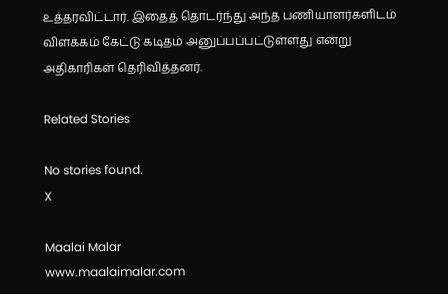உத்தரவிட்டார். இதைத் தொடர்ந்து அந்த பணியாளர்களிடம் விளக்கம் கேட்டு கடிதம் அனுப்பப்பட்டுள்ளது என்று அதிகாரிகள் தெரிவித்தனர்.

Related Stories

No stories found.
X

Maalai Malar
www.maalaimalar.com